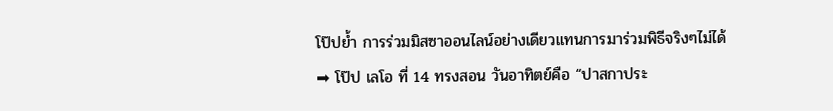โป๊ปย้ำ การร่วมมิสซาออนไลน์อย่างเดียวแทนการมาร่วมพิธีจริงๆไม่ได้
➡ โป๊ป เลโอ ที่ 14 ทรงสอน วันอาทิตย์คือ “ปาสกาประ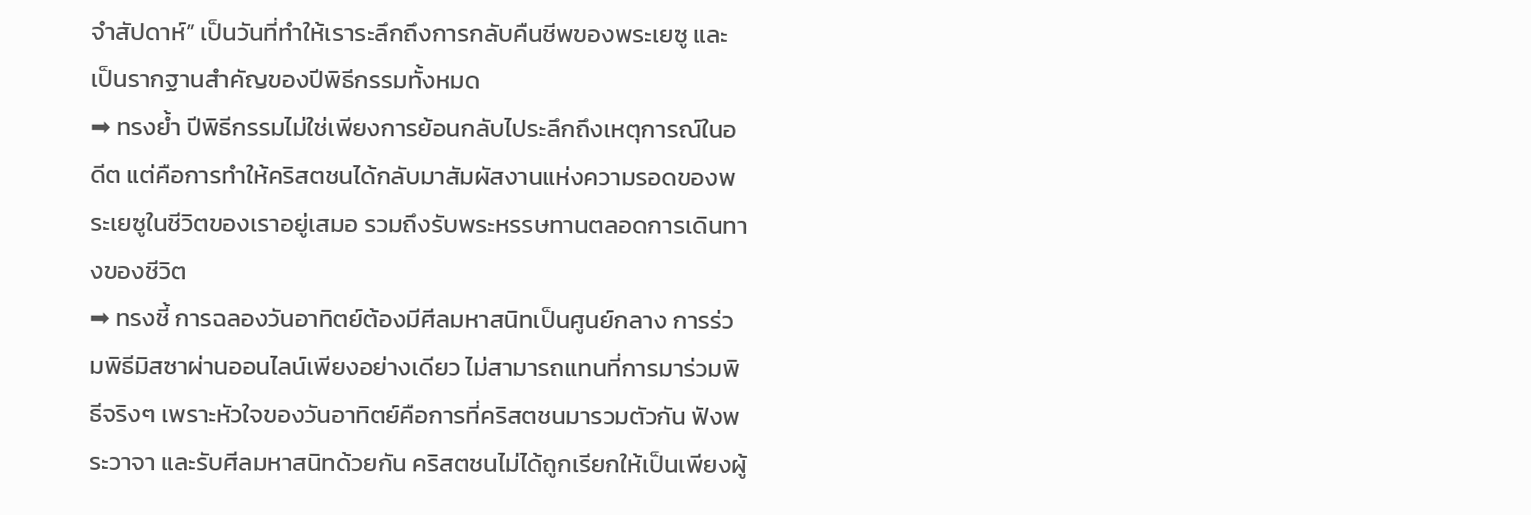จำสัปดาห์” เป็นวันที่ทำให้เราระลึกถึงการกลับคืนชีพของพระเยซู และเป็นรากฐานสำคัญของปีพิธีกรรมทั้งหมด
➡ ทรงย้ำ ปีพิธีกรรมไม่ใช่เพียงการย้อนกลับไประลึกถึงเหตุการณ์ในอดีต แต่คือการทำให้คริสตชนได้กลับมาสัมผัสงานแห่งความรอดของพระเยซูในชีวิตของเราอยู่เสมอ รวมถึงรับพระหรรษทานตลอดการเดินทางของชีวิต
➡ ทรงชี้ การฉลองวันอาทิตย์ต้องมีศีลมหาสนิทเป็นศูนย์กลาง การร่วมพิธีมิสซาผ่านออนไลน์เพียงอย่างเดียว ไม่สามารถแทนที่การมาร่วมพิธีจริงๆ เพราะหัวใจของวันอาทิตย์คือการที่คริสตชนมารวมตัวกัน ฟังพระวาจา และรับศีลมหาสนิทด้วยกัน คริสตชนไม่ได้ถูกเรียกให้เป็นเพียงผู้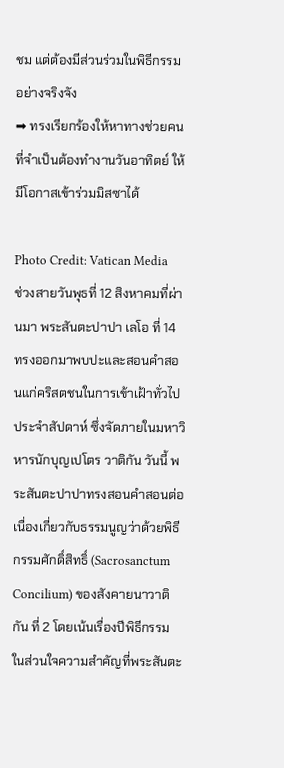ชม แต่ต้องมีส่วนร่วมในพิธีกรรมอย่างจริงจัง
➡ ทรงเรียกร้องให้หาทางช่วยคนที่จำเป็นต้องทำงานวันอาทิตย์ ให้มีโอกาสเข้าร่วมมิสซาได้

Photo Credit: Vatican Media
ช่วงสายวันพุธที่ 12 สิงหาคมที่ผ่านมา พระสันตะปาปา เลโอ ที่ 14 ทรงออกมาพบปะและสอนคำสอนแก่คริสตชนในการเข้าเฝ้าทั่วไปประจำสัปดาห์ ซึ่งจัดภายในมหาวิหารนักบุญเปโตร วาติกัน วันนี้ พระสันตะปาปาทรงสอนคำสอนต่อเนื่องเกี่ยวกับธรรมนูญว่าด้วยพิธีกรรมศักดิ์สิทธิ์ (Sacrosanctum Concilium) ของสังคายนาวาติกัน ที่ 2 โดยเน้นเรื่องปีพิธีกรรม
ในส่วนใจความสำคัญที่พระสันตะ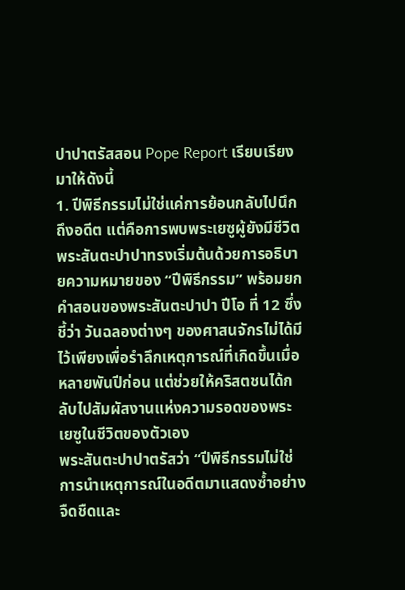ปาปาตรัสสอน Pope Report เรียบเรียงมาให้ดังนี้
1. ปีพิธีกรรมไม่ใช่แค่การย้อนกลับไปนึกถึงอดีต แต่คือการพบพระเยซูผู้ยังมีชีวิต
พระสันตะปาปาทรงเริ่มต้นด้วยการอธิบายความหมายของ “ปีพิธีกรรม” พร้อมยกคำสอนของพระสันตะปาปา ปีโอ ที่ 12 ซึ่งชี้ว่า วันฉลองต่างๆ ของศาสนจักรไม่ได้มีไว้เพียงเพื่อรำลึกเหตุการณ์ที่เกิดขึ้นเมื่อหลายพันปีก่อน แต่ช่วยให้คริสตชนได้กลับไปสัมผัสงานแห่งความรอดของพระเยซูในชีวิตของตัวเอง
พระสันตะปาปาตรัสว่า “ปีพิธีกรรมไม่ใช่การนำเหตุการณ์ในอดีตมาแสดงซ้ำอย่างจืดชืดและ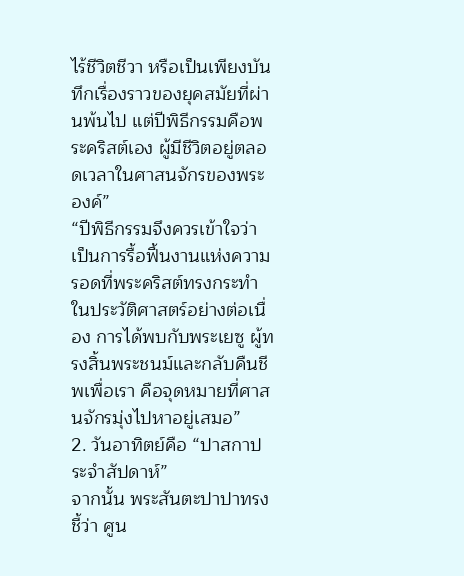ไร้ชีวิตชีวา หรือเป็นเพียงบันทึกเรื่องราวของยุคสมัยที่ผ่านพ้นไป แต่ปีพิธีกรรมคือพระคริสต์เอง ผู้มีชีวิตอยู่ตลอดเวลาในศาสนจักรของพระองค์”
“ปีพิธีกรรมจึงควรเข้าใจว่า เป็นการรื้อฟื้นงานแห่งความรอดที่พระคริสต์ทรงกระทำในประวัติศาสตร์อย่างต่อเนื่อง การได้พบกับพระเยซู ผู้ทรงสิ้นพระชนม์และกลับคืนชีพเพื่อเรา คือจุดหมายที่ศาสนจักรมุ่งไปหาอยู่เสมอ”
2. วันอาทิตย์คือ “ปาสกาประจำสัปดาห์”
จากนั้น พระสันตะปาปาทรงชี้ว่า ศูน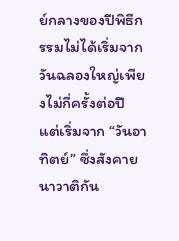ย์กลางของปีพิธีกรรมไม่ได้เริ่มจากวันฉลองใหญ่เพียงไม่กี่ครั้งต่อปี แต่เริ่มจาก “วันอาทิตย์” ซึ่งสังคายนาวาติกัน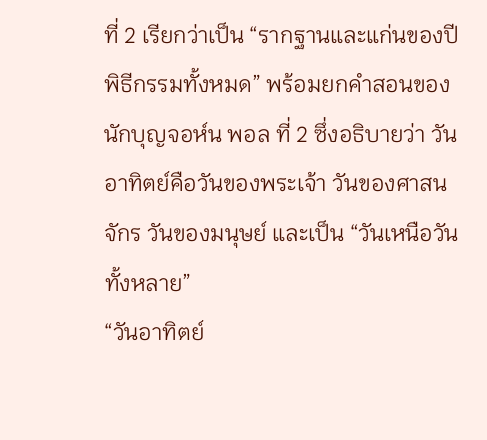ที่ 2 เรียกว่าเป็น “รากฐานและแก่นของปีพิธีกรรมทั้งหมด” พร้อมยกคำสอนของนักบุญจอห์น พอล ที่ 2 ซึ่งอธิบายว่า วันอาทิตย์คือวันของพระเจ้า วันของศาสนจักร วันของมนุษย์ และเป็น “วันเหนือวันทั้งหลาย”
“วันอาทิตย์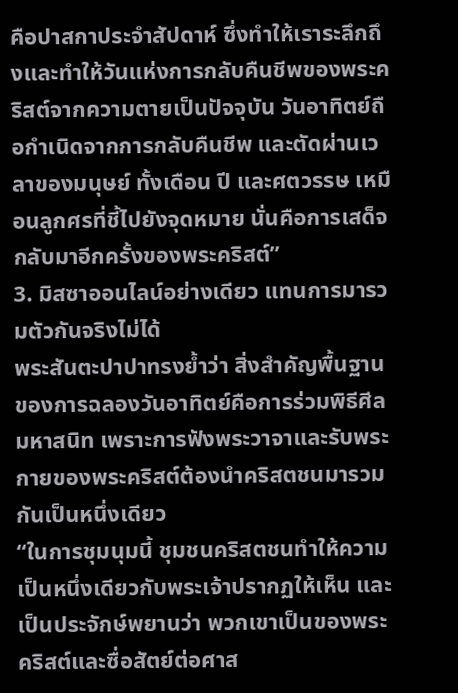คือปาสกาประจำสัปดาห์ ซึ่งทำให้เราระลึกถึงและทำให้วันแห่งการกลับคืนชีพของพระคริสต์จากความตายเป็นปัจจุบัน วันอาทิตย์ถือกำเนิดจากการกลับคืนชีพ และตัดผ่านเวลาของมนุษย์ ทั้งเดือน ปี และศตวรรษ เหมือนลูกศรที่ชี้ไปยังจุดหมาย นั่นคือการเสด็จกลับมาอีกครั้งของพระคริสต์”
3. มิสซาออนไลน์อย่างเดียว แทนการมารวมตัวกันจริงไม่ได้
พระสันตะปาปาทรงย้ำว่า สิ่งสำคัญพื้นฐานของการฉลองวันอาทิตย์คือการร่วมพิธีศีลมหาสนิท เพราะการฟังพระวาจาและรับพระกายของพระคริสต์ต้องนำคริสตชนมารวมกันเป็นหนึ่งเดียว
“ในการชุมนุมนี้ ชุมชนคริสตชนทำให้ความเป็นหนึ่งเดียวกับพระเจ้าปรากฏให้เห็น และเป็นประจักษ์พยานว่า พวกเขาเป็นของพระคริสต์และซื่อสัตย์ต่อศาส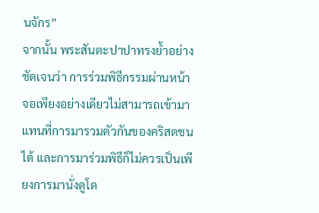นจักร”
จากนั้น พระสันตะปาปาทรงย้ำอย่างชัดเจนว่า การร่วมพิธีกรรมผ่านหน้าจอเพียงอย่างเดียวไม่สามารถเข้ามาแทนที่การมารวมตัวกันของคริสตชนได้ และการมาร่วมพิธีก็ไม่ควรเป็นเพียงการมานั่งดูโด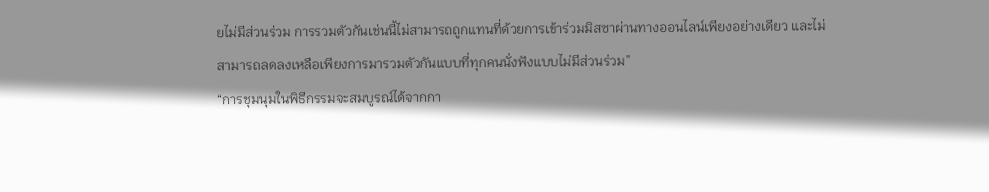ยไม่มีส่วนร่วม การรวมตัวกันเช่นนี้ไม่สามารถถูกแทนที่ด้วยการเข้าร่วมมิสซาผ่านทางออนไลน์เพียงอย่างเดียว และไม่สามารถลดลงเหลือเพียงการมารวมตัวกันแบบที่ทุกคนนั่งฟังแบบไม่มีส่วนร่วม”
“การชุมนุมในพิธีกรรมจะสมบูรณ์ได้จากกา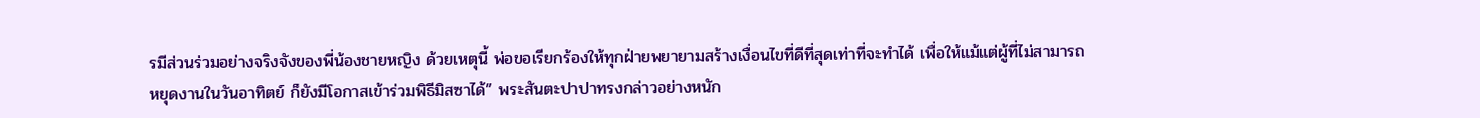รมีส่วนร่วมอย่างจริงจังของพี่น้องชายหญิง ด้วยเหตุนี้ พ่อขอเรียกร้องให้ทุกฝ่ายพยายามสร้างเงื่อนไขที่ดีที่สุดเท่าที่จะทำได้ เพื่อให้แม้แต่ผู้ที่ไม่สามารถหยุดงานในวันอาทิตย์ ก็ยังมีโอกาสเข้าร่วมพิธีมิสซาได้” พระสันตะปาปาทรงกล่าวอย่างหนัก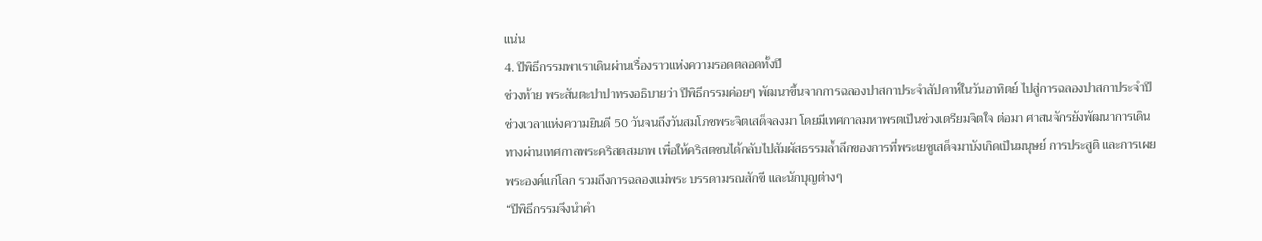แน่น
4. ปีพิธีกรรมพาเราเดินผ่านเรื่องราวแห่งความรอดตลอดทั้งปี
ช่วงท้าย พระสันตะปาปาทรงอธิบายว่า ปีพิธีกรรมค่อยๆ พัฒนาขึ้นจากการฉลองปาสกาประจำสัปดาห์ในวันอาทิตย์ ไปสู่การฉลองปาสกาประจำปี ช่วงเวลาแห่งความยินดี 50 วันจนถึงวันสมโภชพระจิตเสด็จลงมา โดยมีเทศกาลมหาพรตเป็นช่วงเตรียมจิตใจ ต่อมา ศาสนจักรยังพัฒนาการเดินทางผ่านเทศกาลพระคริสตสมภพ เพื่อให้คริสตชนได้กลับไปสัมผัสธรรมล้ำลึกของการที่พระเยซูเสด็จมาบังเกิดเป็นมนุษย์ การประสูติ และการเผยพระองค์แก่โลก รวมถึงการฉลองแม่พระ บรรดามรณสักขี และนักบุญต่างๆ
“ปีพิธีกรรมจึงนำคำ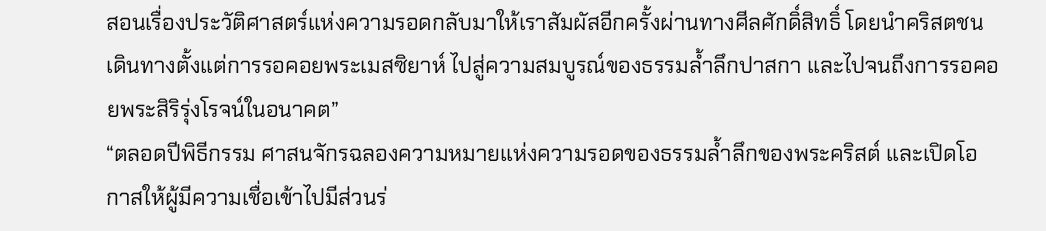สอนเรื่องประวัติศาสตร์แห่งความรอดกลับมาให้เราสัมผัสอีกครั้งผ่านทางศีลศักดิ์สิทธิ์ โดยนำคริสตชนเดินทางตั้งแต่การรอคอยพระเมสซิยาห์ ไปสู่ความสมบูรณ์ของธรรมล้ำลึกปาสกา และไปจนถึงการรอคอยพระสิริรุ่งโรจน์ในอนาคต”
“ตลอดปีพิธีกรรม ศาสนจักรฉลองความหมายแห่งความรอดของธรรมล้ำลึกของพระคริสต์ และเปิดโอกาสให้ผู้มีความเชื่อเข้าไปมีส่วนร่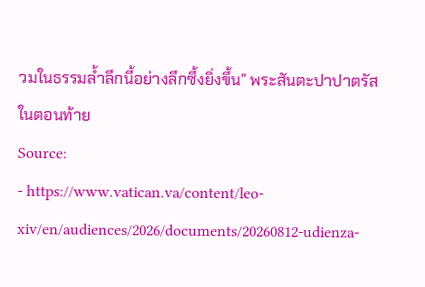วมในธรรมล้ำลึกนี้อย่างลึกซึ้งยิ่งขึ้น” พระสันตะปาปาตรัสในตอนท้าย
Source:
- https://www.vatican.va/content/leo-xiv/en/audiences/2026/documents/20260812-udienza-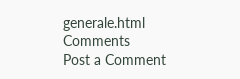generale.html
Comments
Post a Comment